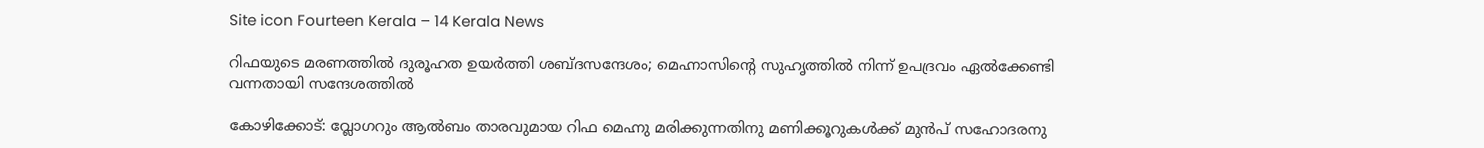Site icon Fourteen Kerala – 14 Kerala News

റിഫയുടെ മരണത്തിൽ ദുരൂഹത ഉയർത്തി ശബ്ദസന്ദേശം; മെഹ്നാസിന്റെ സുഹൃത്തിൽ നിന്ന് ഉപദ്രവം ഏൽക്കേണ്ടി വന്നതായി സന്ദേശത്തിൽ

കോഴിക്കോട്: വ്ലോഗറും ആൽബം താരവുമായ റിഫ മെഹ്നു മരിക്കുന്നതിനു മണിക്കൂറുകൾക്ക് മുൻപ് സഹോദരനു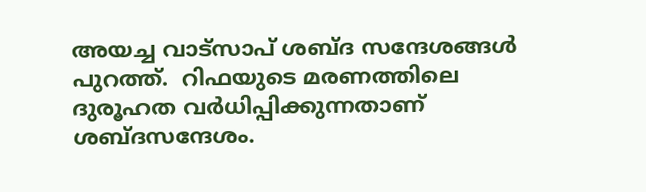അയച്ച വാട്സാപ് ശബ്ദ സന്ദേശങ്ങൾ പുറത്ത്.  റിഫയുടെ മരണത്തിലെ ദുരൂഹത വർധിപ്പിക്കുന്നതാണ് ശബ്ദസന്ദേശം.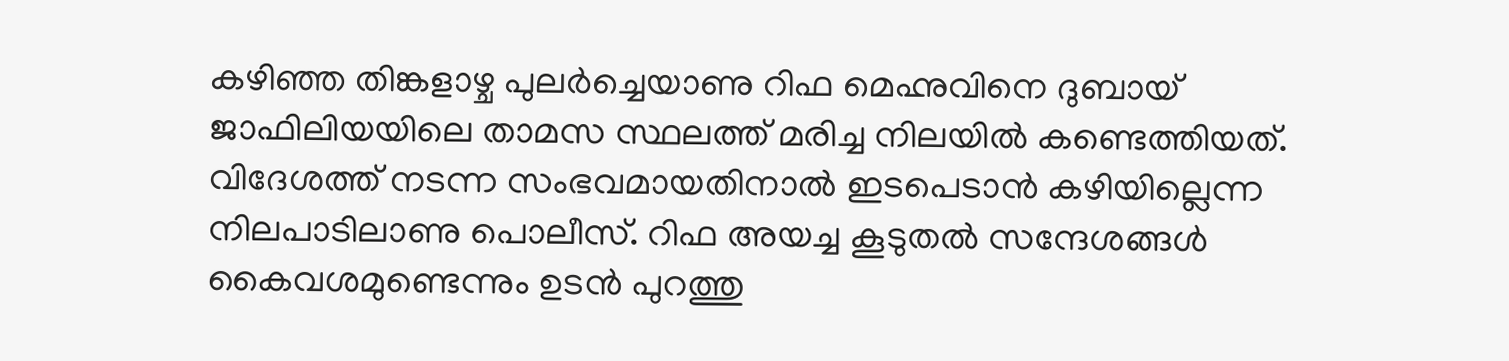കഴിഞ്ഞ തിങ്കളാഴ്ച പുലർച്ചെയാണു റിഫ മെഹ്നുവിനെ ദുബായ് ജാഫിലിയയിലെ താമസ സ്ഥലത്ത് മരിച്ച നിലയിൽ കണ്ടെത്തിയത്. വിദേശത്ത് നടന്ന സംഭവമായതിനാൽ ഇടപെടാൻ കഴിയില്ലെന്ന നിലപാടിലാണു പൊലീസ്. റിഫ അയച്ച കൂടുതൽ സന്ദേശങ്ങൾ കൈവശമുണ്ടെന്നും ഉടൻ പുറത്തു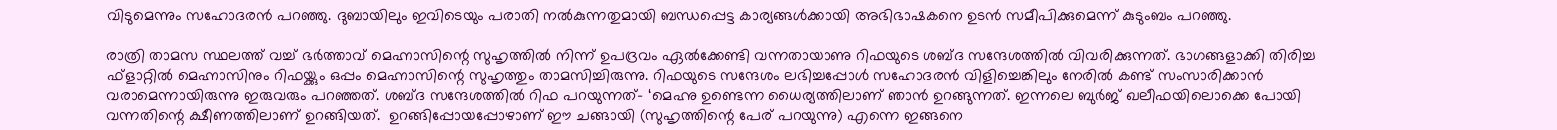വിടുമെന്നും സഹോദരൻ പറഞ്ഞു. ദുബായിലും ഇവിടെയും പരാതി നൽകുന്നതുമായി ബന്ധപ്പെട്ട കാര്യങ്ങൾക്കായി അഭിഭാഷകനെ ഉടൻ സമീപിക്കുമെന്ന് കുടുംബം പറഞ്ഞു.

രാത്രി താമസ സ്ഥലത്ത് വച്ച് ഭർത്താവ് മെഹ്നാസിന്റെ സുഹൃത്തിൽ നിന്ന് ഉപദ്രവം ഏൽക്കേണ്ടി വന്നതായാണു റിഫയുടെ ശബ്ദ സന്ദേശത്തിൽ വിവരിക്കുന്നത്. ഭാഗങ്ങളാക്കി തിരിച്ച ഫ്ളാറ്റിൽ മെഹ്നാസിനും റിഫയ്ക്കും ഒപ്പം മെഹ്നാസിന്റെ സുഹൃത്തും താമസിച്ചിരുന്നു. റിഫയുടെ സന്ദേശം ലഭിച്ചപ്പോൾ സഹോദരൻ വിളിച്ചെങ്കിലും നേരിൽ കണ്ട് സംസാരിക്കാൻ വരാമെന്നായിരുന്നു ഇരുവരും പറഞ്ഞത്. ശബ്ദ സന്ദേശത്തിൽ റിഫ പറയുന്നത്– ‘മെഹ്നു ഉണ്ടെന്ന ധൈര്യത്തിലാണ് ഞാൻ ഉറങ്ങുന്നത്. ഇന്നലെ ബുർജ് ഖലീഫയിലൊക്കെ പോയി വന്നതിന്റെ ക്ഷീണത്തിലാണ് ഉറങ്ങിയത്.  ഉറങ്ങിപ്പോയപ്പോഴാണ് ഈ ചങ്ങായി (സുഹൃത്തിന്റെ പേര് പറയുന്നു) എന്നെ ഇങ്ങനെ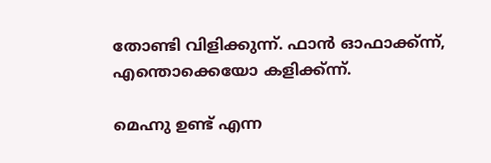തോണ്ടി വിളിക്കുന്ന്. ഫാൻ ഓഫാക്ക്ന്ന്, എന്തൊക്കെയോ കളിക്ക്ന്ന്.

മെഹ്നു ഉണ്ട് എന്ന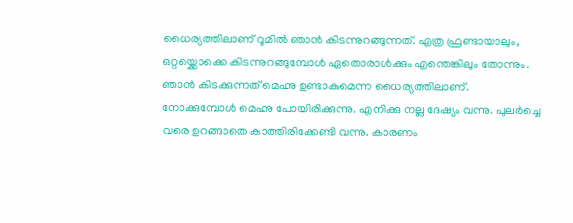ധൈര്യത്തിലാണ് റൂമിൽ ഞാൻ കിടന്നുറങ്ങുന്നത്. എത്ര ഫ്രണ്ടായാലും, ഒറ്റയ്ക്കൊക്കെ കിടന്നുറങ്ങുമ്പോൾ ഏതൊരാൾക്കും എന്തെങ്കിലും തോന്നും. ഞാൻ കിടക്കുന്നത് മെഹ്നു ഉണ്ടാകുമെന്ന ധൈര്യത്തിലാണ്. നോക്കുമ്പോൾ മെഹ്നു പോയിരിക്കുന്നു. എനിക്കു നല്ല ദേഷ്യം വന്നു. പുലർച്ചെ വരെ ഉറങ്ങാതെ കാത്തിരിക്കേണ്ടി വന്നു. കാരണം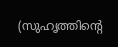(സുഹൃത്തിന്റെ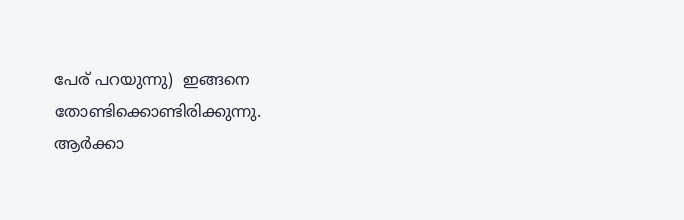പേര് പറയുന്നു)  ഇങ്ങനെ തോണ്ടിക്കൊണ്ടിരിക്കുന്നു. ആർക്കാ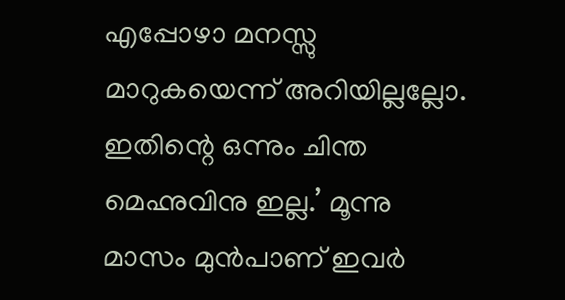എപ്പോഴാ മനസ്സു മാറുകയെന്ന് അറിയില്ലല്ലോ. ഇതിന്റെ ഒന്നും ചിന്ത മെഹ്നുവിനു ഇല്ല.’ മൂന്നു മാസം മുൻപാണ് ഇവർ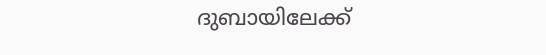ദുബായിലേക്ക്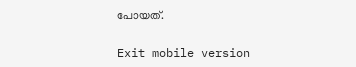പോയത്.

Exit mobile version